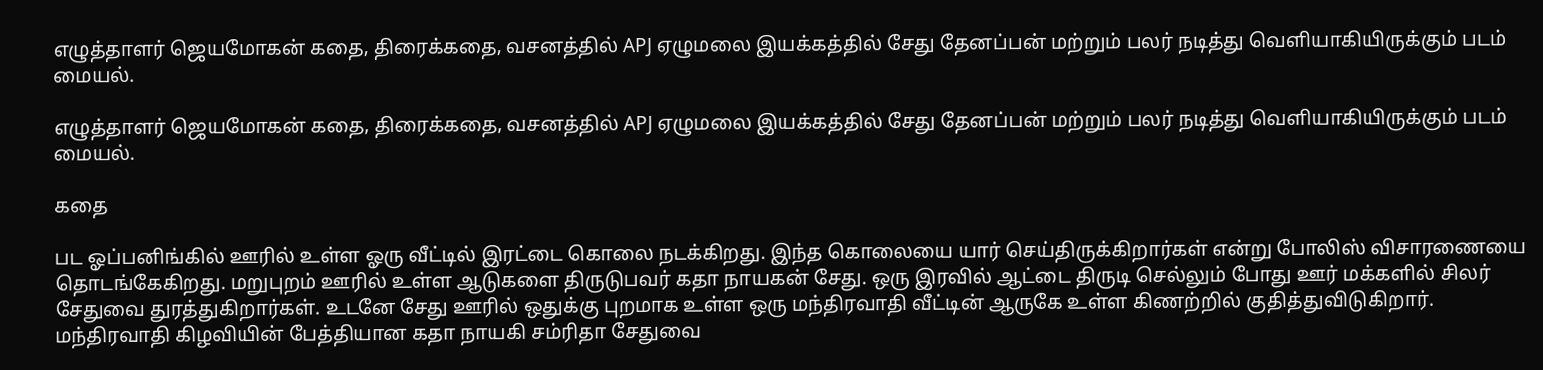எழுத்தாளர் ஜெயமோகன் கதை, திரைக்கதை, வசனத்தில் APJ ஏழுமலை இயக்கத்தில் சேது தேனப்பன் மற்றும் பலர் நடித்து வெளியாகியிருக்கும் படம் மையல்.

எழுத்தாளர் ஜெயமோகன் கதை, திரைக்கதை, வசனத்தில் APJ ஏழுமலை இயக்கத்தில் சேது தேனப்பன் மற்றும் பலர் நடித்து வெளியாகியிருக்கும் படம் மையல்.

கதை

பட ஓப்பனிங்கில் ஊரில் உள்ள ஓரு வீட்டில் இரட்டை கொலை நடக்கிறது. இந்த கொலையை யார் செய்திருக்கிறார்கள் என்று போலிஸ் விசாரணையை தொடங்கேகிறது. மறுபுறம் ஊரில் உள்ள ஆடுகளை திருடுபவர் கதா நாயகன் சேது. ஒரு இரவில் ஆட்டை திருடி செல்லும் போது ஊர் மக்களில் சிலர் சேதுவை துரத்துகிறார்கள். உடனே சேது ஊரில் ஒதுக்கு புறமாக உள்ள ஒரு மந்திரவாதி வீட்டின் ஆருகே உள்ள கிணற்றில் குதித்துவிடுகிறார்.
மந்திரவாதி கிழவியின் பேத்தியான கதா நாயகி சம்ரிதா சேதுவை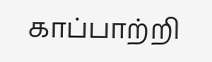காப்பாற்றி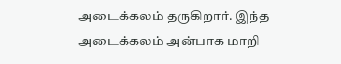அடைக்கலம் தருகிறார். இந்த அடைக்கலம் அன்பாக மாறி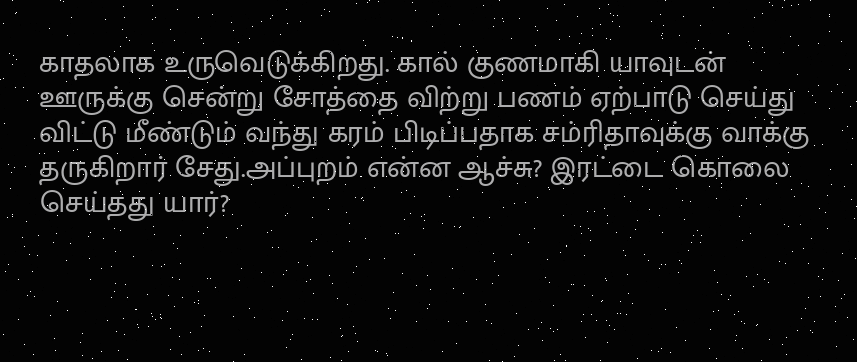காதலாக உருவெடுக்கிறது. கால் குணமாகி யாவுடன் ஊருக்கு சென்று சோத்தை விற்று பணம் ஏற்பாடு செய்து விட்டு மீண்டும் வந்து கரம் பிடிப்பதாக சம்ரிதாவுக்கு வாக்கு தருகிறார் சேது.அப்புறம் என்ன ஆச்சு? இரட்டை கொலை செய்தது யார்?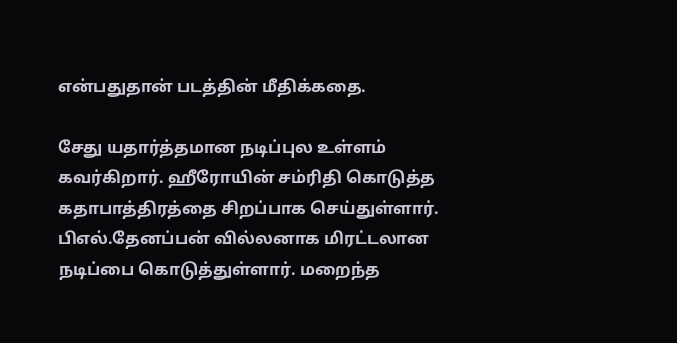என்பதுதான் படத்தின் மீதிக்கதை.

சேது யதார்த்தமான நடிப்புல உள்ளம் கவர்கிறார். ஹீரோயின் சம்ரிதி கொடுத்த கதாபாத்திரத்தை சிறப்பாக செய்துள்ளார். பிஎல்.தேனப்பன் வில்லனாக மிரட்டலான நடிப்பை கொடுத்துள்ளார். மறைந்த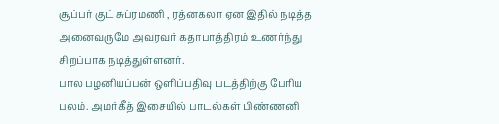சூப்பர் குட் சுப்ரமணி , ரத்னகலா ஏன இதில் நடித்த அனைவருமே அவரவர் கதாபாத்திரம் உணர்ந்து சிறப்பாக நடித்துள்ளனர்.
பால பழனியப்பன் ஒளிப்பதிவு படத்திற்கு பேரிய பலம். அமர்கீத் இசையில் பாடல்கள் பிண்ணனி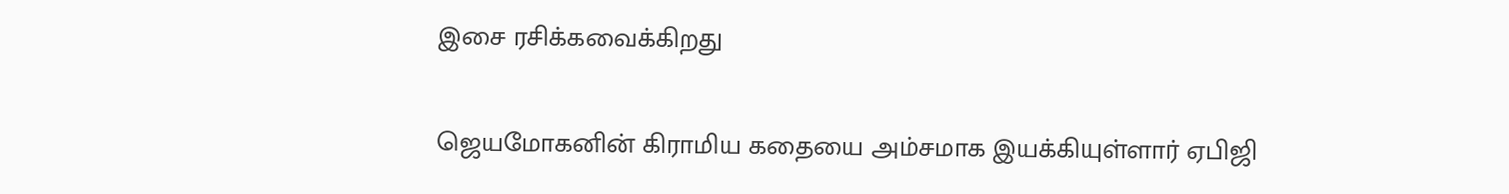இசை ரசிக்கவைக்கிறது

ஜெயமோகனின் கிராமிய கதையை அம்சமாக இயக்கியுள்ளார் ஏபிஜி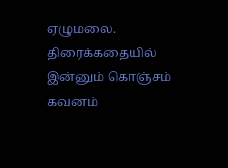ஏழுமலை. திரைக்கதையில் இன்னும் கொஞ்சம் கவனம்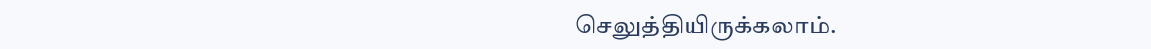செலுத்தியிருக்கலாம்.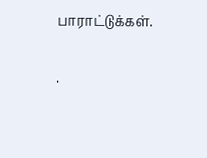பாராட்டுக்கள்.

.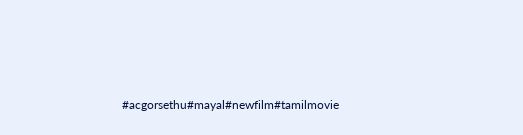#acgorsethu#mayal#newfilm#tamilmovie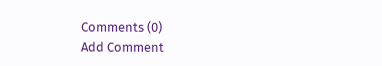Comments (0)
Add Comment